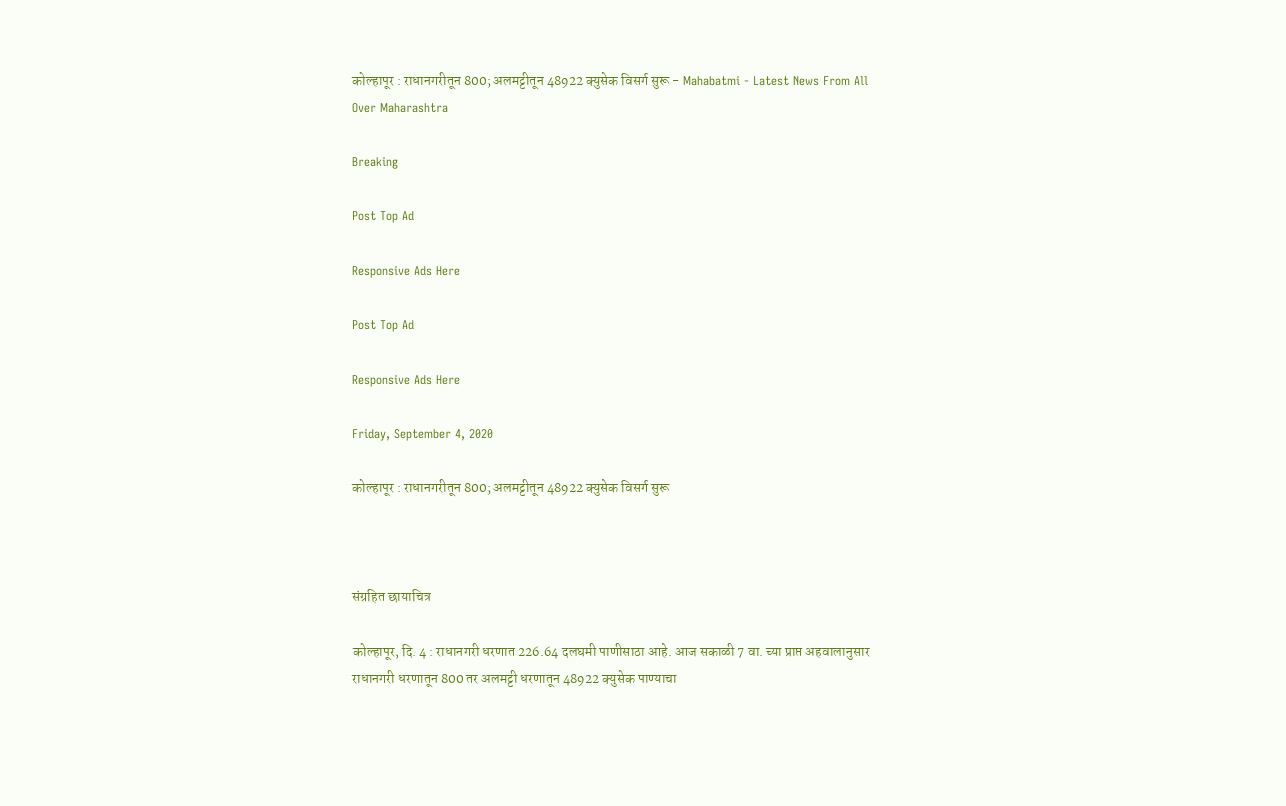कोल्हापूर : राधानगरीतून 800; अलमट्टीतून 48922 क्युसेक विसर्ग सुरू - Mahabatmi - Latest News From All Over Maharashtra

Breaking

Post Top Ad

Responsive Ads Here

Post Top Ad

Responsive Ads Here

Friday, September 4, 2020

कोल्हापूर : राधानगरीतून 800; अलमट्टीतून 48922 क्युसेक विसर्ग सुरू



संग्रहित छायाचित्र

कोल्हापूर, दि. 4 : राधानगरी धरणात 226.64 दलघमी पाणीसाठा आहे. आज सकाळी 7 वा. च्या प्राप्त अहवालानुसार राधानगरी धरणातून 800 तर अलमट्टी धरणातून 48922 क्युसेक पाण्याचा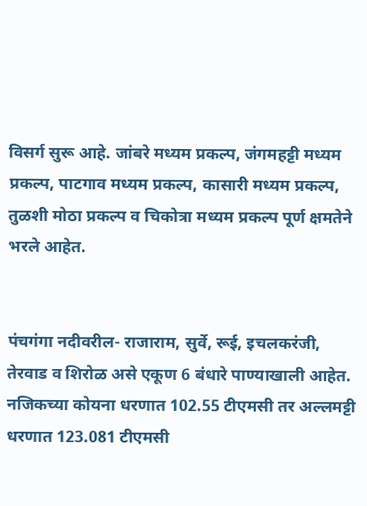विसर्ग सुरू आहे. जांबरे मध्यम प्रकल्प, जंगमहट्टी मध्यम प्रकल्प, पाटगाव मध्यम प्रकल्प, कासारी मध्यम प्रकल्प, तुळशी मोठा प्रकल्प व चिकोत्रा मध्यम प्रकल्प पूर्ण क्षमतेने भरले आहेत.


पंचगंगा नदीवरील- राजाराम, सुर्वे, रूई, इचलकरंजी, तेरवाड व शिरोळ असे एकूण 6 बंधारे पाण्याखाली आहेत. नजिकच्या कोयना धरणात 102.55 टीएमसी तर अल्लमट्टी धरणात 123.081 टीएमसी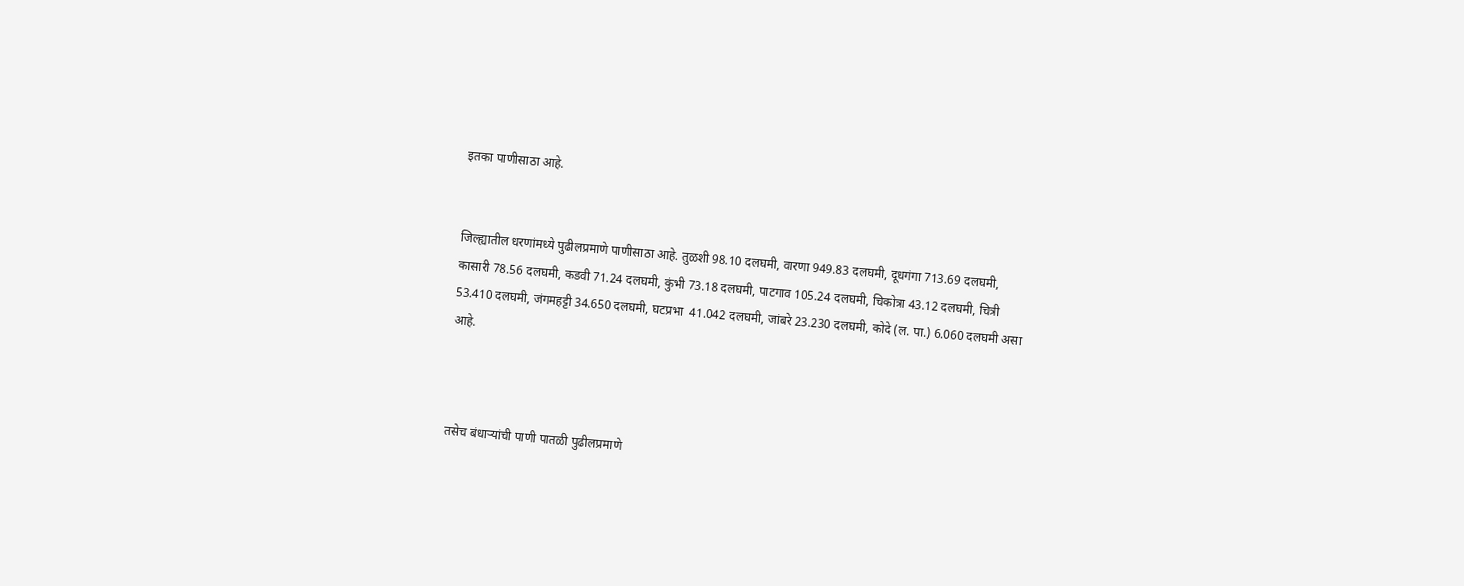इतका पाणीसाठा आहे.


जिल्ह्यातील धरणांमध्ये पुढीलप्रमाणे पाणीसाठा आहे. तुळशी 98.10 दलघमी, वारणा 949.83 दलघमी, दूधगंगा 713.69 दलघमी, कासारी 78.56 दलघमी, कडवी 71.24 दलघमी, कुंभी 73.18 दलघमी, पाटगाव 105.24 दलघमी, चिकोत्रा 43.12 दलघमी, चित्री 53.410 दलघमी, जंगमहट्टी 34.650 दलघमी, घटप्रभा  41.042 दलघमी, जांबरे 23.230 दलघमी, कोदे (ल. पा.) 6.060 दलघमी असा आहे.



तसेच बंधाऱ्यांची पाणी पातळी पुढीलप्रमाणे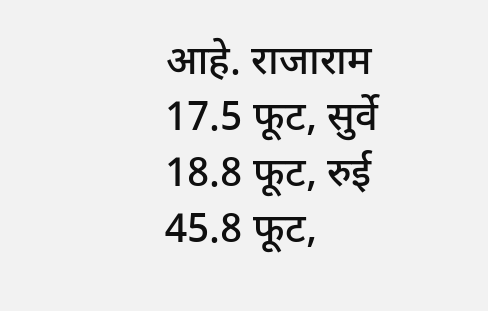आहे. राजाराम 17.5 फूट, सुर्वे 18.8 फूट, रुई 45.8 फूट,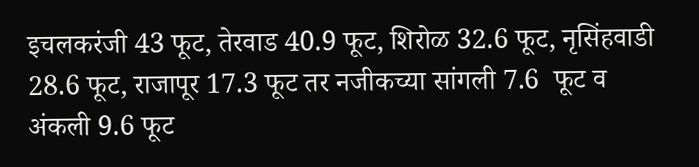इचलकरंजी 43 फूट, तेरवाड 40.9 फूट, शिरोळ 32.6 फूट, नृसिंहवाडी 28.6 फूट, राजापूर 17.3 फूट तर नजीकच्या सांगली 7.6  फूट व अंकली 9.6 फूट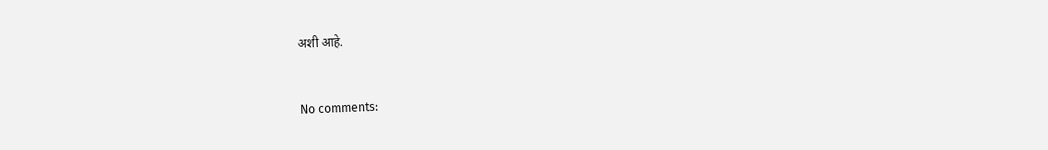अशी आहे.


No comments: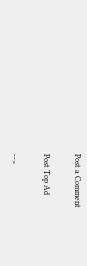Post a Comment

Post Top Ad

-->